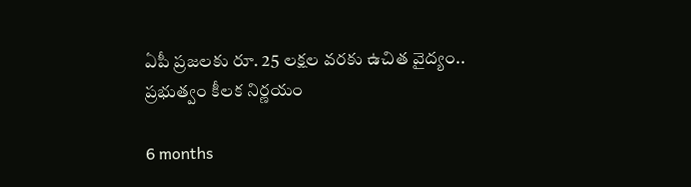ఏపీ ప్రజలకు రూ. 25 లక్షల వరకు ఉచిత వైద్యం.. ప్రభుత్వం కీలక నిర్ణయం

6 months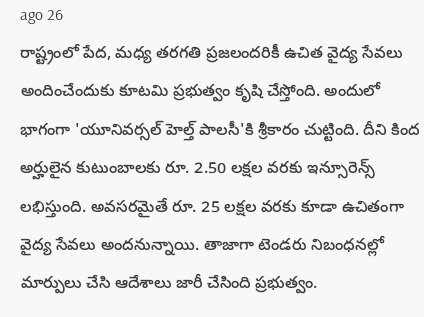ago 26
రాష్ట్రంలో పేద, మధ్య తరగతి ప్రజలందరికీ ఉచిత వైద్య సేవలు అందించేందుకు కూటమి ప్రభుత్వం కృషి చేస్తోంది. అందులో భాగంగా 'యూనివర్సల్ హెల్త్ పాలసీ'కి శ్రీకారం చుట్టింది. దీని కింద అర్హులైన కుటుంబాలకు రూ. 2.50 లక్షల వరకు ఇన్సూరెన్స్ లభిస్తుంది. అవసరమైతే రూ. 25 లక్షల వరకు కూడా ఉచితంగా వైద్య సేవలు అందనున్నాయి. తాజాగా టెండరు నిబంధనల్లో మార్పులు చేసి ఆదేశాలు జారీ చేసింది ప్రభుత్వం.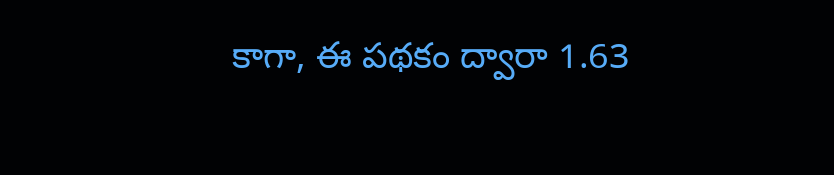కాగా, ఈ పథకం ద్వారా 1.63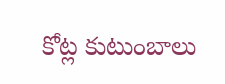కోట్ల కుటుంబాలు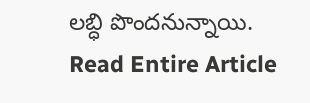లబ్ధి పొందనున్నాయి.
Read Entire Article